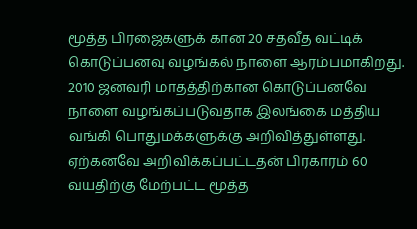மூத்த பிரஜைகளுக் கான 20 சதவீத வட்டிக் கொடுப்பனவு வழங்கல் நாளை ஆரம்பமாகிறது. 2010 ஜனவரி மாதத்திற்கான கொடுப்பனவே நாளை வழங்கப்படுவதாக இலங்கை மத்திய வங்கி பொதுமக்களுக்கு அறிவித்துள்ளது.
ஏற்கனவே அறிவிக்கப்பட்டதன் பிரகாரம் 60 வயதிற்கு மேற்பட்ட மூத்த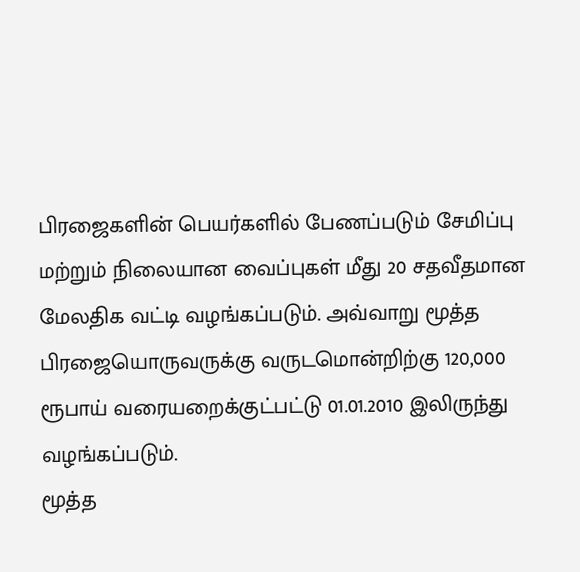பிரஜைகளின் பெயர்களில் பேணப்படும் சேமிப்பு மற்றும் நிலையான வைப்புகள் மீது 20 சதவீதமான மேலதிக வட்டி வழங்கப்படும். அவ்வாறு மூத்த பிரஜையொருவருக்கு வருடமொன்றிற்கு 120,000 ரூபாய் வரையறைக்குட்பட்டு 01.01.2010 இலிருந்து வழங்கப்படும்.
மூத்த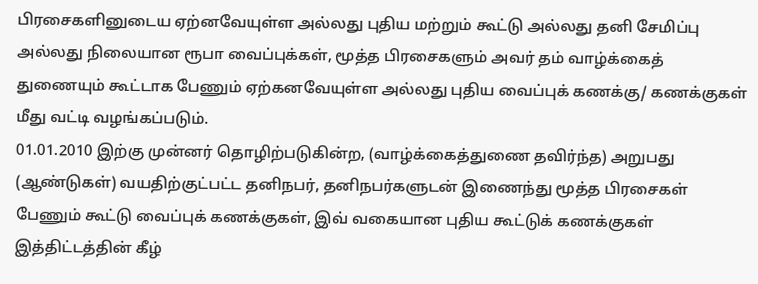பிரசைகளினுடைய ஏற்னவேயுள்ள அல்லது புதிய மற்றும் கூட்டு அல்லது தனி சேமிப்பு அல்லது நிலையான ரூபா வைப்புக்கள், மூத்த பிரசைகளும் அவர் தம் வாழ்க்கைத் துணையும் கூட்டாக பேணும் ஏற்கனவேயுள்ள அல்லது புதிய வைப்புக் கணக்கு/ கணக்குகள் மீது வட்டி வழங்கப்படும்.
01.01.2010 இற்கு முன்னர் தொழிற்படுகின்ற, (வாழ்க்கைத்துணை தவிர்ந்த) அறுபது (ஆண்டுகள்) வயதிற்குட்பட்ட தனிநபர், தனிநபர்களுடன் இணைந்து மூத்த பிரசைகள் பேணும் கூட்டு வைப்புக் கணக்குகள், இவ் வகையான புதிய கூட்டுக் கணக்குகள் இத்திட்டத்தின் கீழ்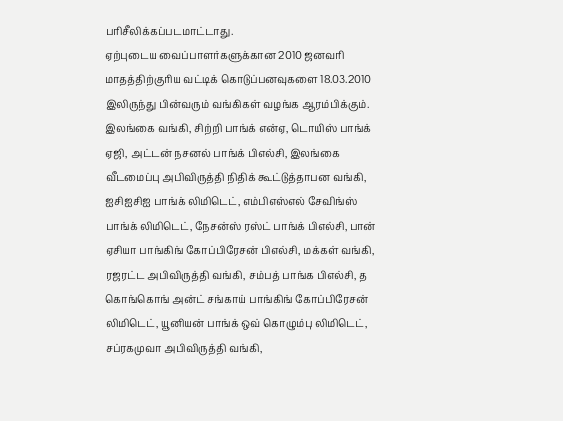பரிசீலிக்கப்படமாட்டாது.
ஏற்புடைய வைப்பாளர்களுக்கான 2010 ஜனவரி மாதத்திற்குரிய வட்டிக் கொடுப்பனவுகளை 18.03.2010 இலிருந்து பின்வரும் வங்கிகள் வழங்க ஆரம்பிக்கும். இலங்கை வங்கி, சிற்றி பாங்க் என்ஏ, டொயிஸ் பாங்க் ஏஜி, அட்டன் நசனல் பாங்க் பிஎல்சி, இலங்கை வீடமைப்பு அபிவிருத்தி நிதிக் கூட்டுத்தாபன வங்கி, ஐசிஐசிஐ பாங்க் லிமிடெட், எம்பிஎஸ்எல் சேவிங்ஸ் பாங்க் லிமிடெட், நேசன்ஸ் ரஸ்ட் பாங்க் பிஎல்சி, பான் ஏசியா பாங்கிங் கோப்பிரேசன் பிஎல்சி, மக்கள் வங்கி, ரஜரட்ட அபிவிருத்தி வங்கி, சம்பத் பாங்க பிஎல்சி, த கொங்கொங் அன்ட் சங்காய் பாங்கிங் கோப்பிரேசன் லிமிடெட், யூனியன் பாங்க் ஒவ் கொழும்பு லிமிடெட், சப்ரகமுவா அபிவிருத்தி வங்கி,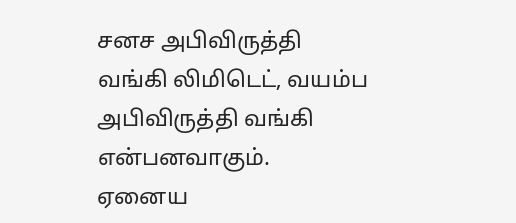சனச அபிவிருத்தி வங்கி லிமிடெட், வயம்ப அபிவிருத்தி வங்கி என்பனவாகும்.
ஏனைய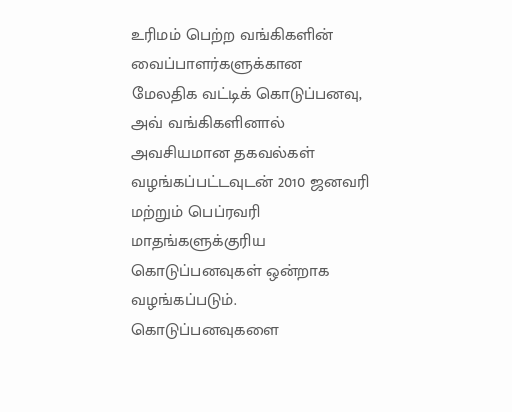உரிமம் பெற்ற வங்கிகளின் வைப்பாளர்களுக்கான மேலதிக வட்டிக் கொடுப்பனவு, அவ் வங்கிகளினால் அவசியமான தகவல்கள் வழங்கப்பட்டவுடன் 2010 ஜனவரி மற்றும் பெப்ரவரி மாதங்களுக்குரிய கொடுப்பனவுகள் ஒன்றாக வழங்கப்படும். கொடுப்பனவுகளை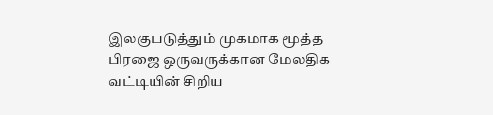இலகுபடுத்தும் முகமாக மூத்த பிரஜை ஒருவருக்கான மேலதிக வட்டியின் சிறிய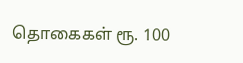தொகைகள் ரூ. 100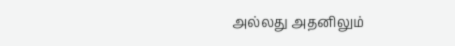அல்லது அதனிலும்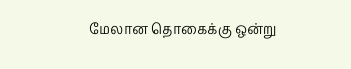மேலான தொகைக்கு ஒன்று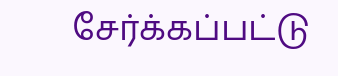சேர்க்கப்பட்டு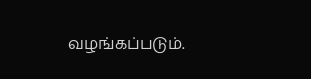வழங்கப்படும்.